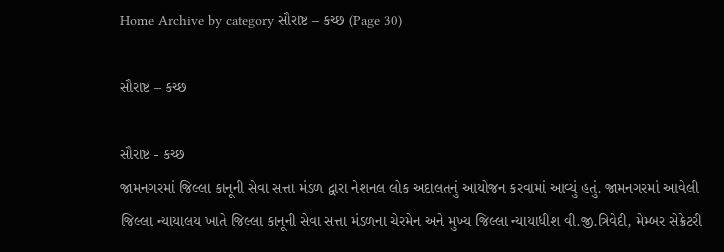Home Archive by category સૌરાષ્ટ – કચ્છ (Page 30)

સૌરાષ્ટ – કચ્છ

સૌરાષ્ટ - કચ્છ
જામનગરમાં જિલ્લા કાનૂની સેવા સત્તા મંડળ દ્વારા નેશનલ લોક અદાલતનું આયોજન કરવામાં આવ્યું હતું. જામનગરમાં આવેલી જિલ્લા ન્યાયાલય ખાતે જિલ્લા કાનૂની સેવા સત્તા મંડળના ચેરમેન અને મુખ્ય જિલ્લા ન્યાયાધીશ વી.જી.ત્રિવેદી, મેમ્બર સેક્રેટરી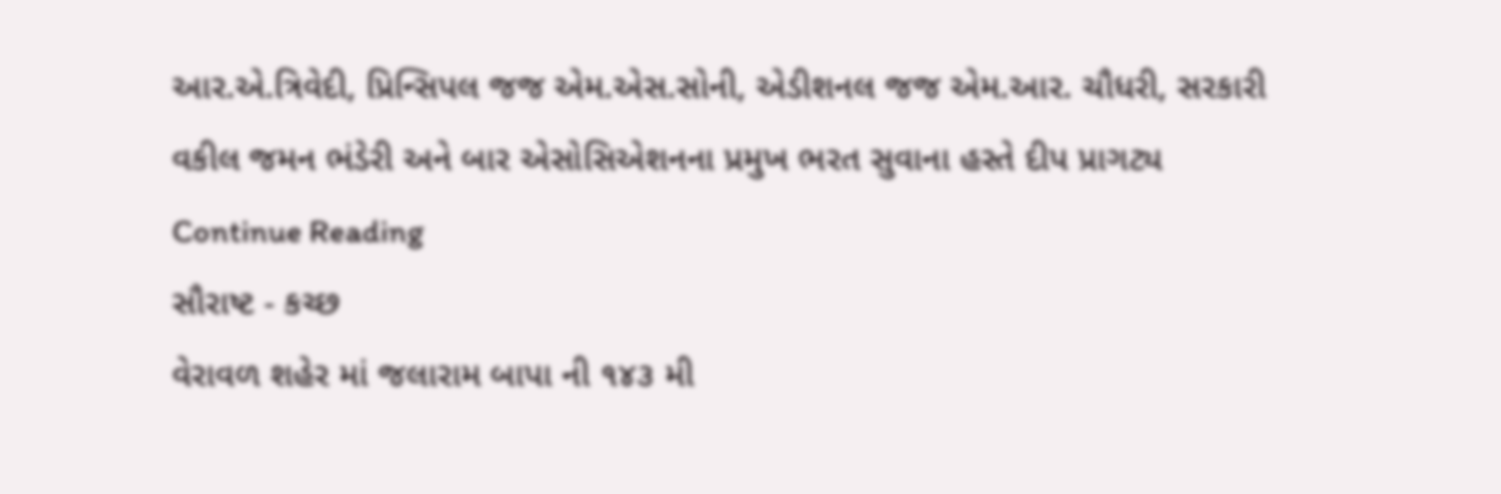આર.એ.ત્રિવેદી, પ્રિન્સિપલ જજ એમ.એસ.સોની, એડીશનલ જજ એમ.આર. ચૌધરી, સરકારી વકીલ જમન ભંડેરી અને બાર એસોસિએશનના પ્રમુખ ભરત સુવાના હસ્તે દીપ પ્રાગટ્ય Continue Reading
સૌરાષ્ટ - કચ્છ
વેરાવળ શહેર માં જલારામ બાપા ની ૧૪૩ મી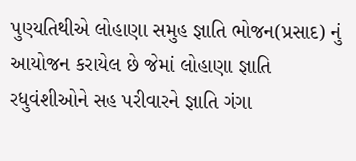પુણ્યતિથીએ લોહાણા સમુહ જ્ઞાતિ ભોજન(પ્રસાદ) નું આયોજન કરાયેલ છે જેમાં લોહાણા જ્ઞાતિ રધુવંશીઓને સહ પરીવારને જ્ઞાતિ ગંગા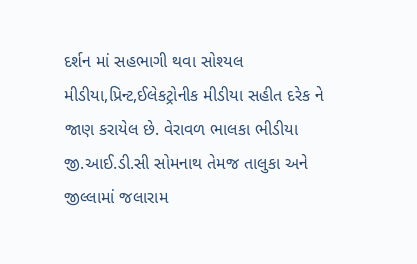દર્શન માં સહભાગી થવા સોશ્યલ મીડીયા,પ્રિન્ટ,ઈલેકટ્રોનીક મીડીયા સહીત દરેક ને જાણ કરાયેલ છે. વેરાવળ ભાલકા ભીડીયા જી.આઈ.ડી.સી સોમનાથ તેમજ તાલુકા અને જીલ્લામાં જલારામ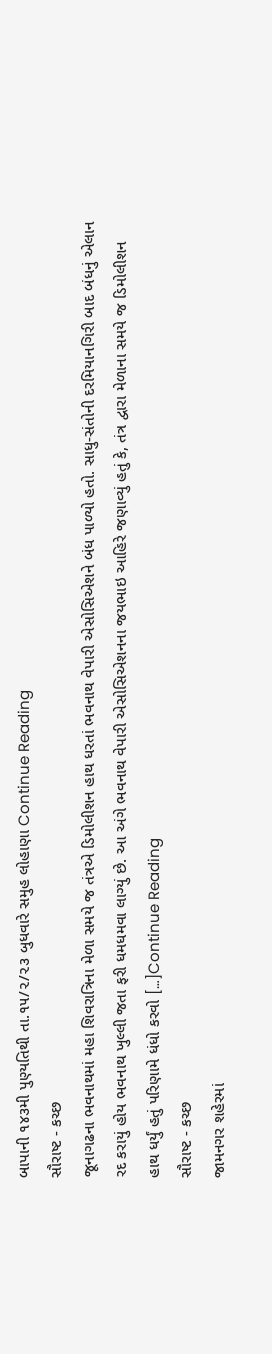બાપાની ૧૪૩મી પુણ્યતિથી તા.૧૫/૨/૨૩ બુધવારે સમુહ લોહાણા Continue Reading
સૌરાષ્ટ - કચ્છ
જૂનાગઢના ભવનાથમાં મહા શિવરાત્રિના મેળા સમયે જ તંત્રએ ડિમોલીશન હાથ ધરતાં ભવનાથ વેપારી એસોસિએશને બંધ પાળ્યો હતો. સાધુ-સંતોની દરમિયાનગિરી બાદ બંધનું એલાન રદ કરાયું હોય ભવનાથ ખુલ્લી જતા ફરી ધમધમવા લાગ્યું છે. આ અંગે ભવનાથ વેપારી એસોસિએશનના જયભાઇ આહિરે જણાવ્યું હતું કે, તંત્ર દ્વારા મેળાના સમયે જ ડિમોલીશન હાથ ધર્યું હતું પરિણામે ધંધો કરવો […]Continue Reading
સૌરાષ્ટ - કચ્છ
જામનગર શહેરમાં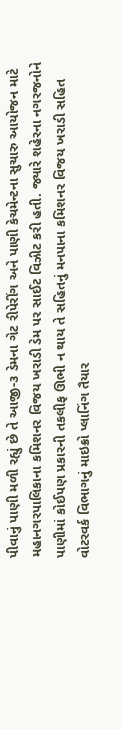પીવાનું પાણી મળી રહ્યું છે તે આજી-૩ ડેમના ગેટ રીપેરીંગ અને પાણી કેચમેન્ટના સુચારુ આયોજન માટે મહાનગરપાલિકાના કમિશનર વિજય ખરાડી ડેમ પર સાઈટ વિઝીટ કરી હતી. જ્યારે શહેરના નગરજનોને પાણીમાં કોઈપણ પ્રકારની તકલીફ ઊભી ન થાય તે સહિતનું મનપાના કમિશનર વિજય ખરાડી સહિત વોટરવર્ક વિભાગનું માઇક્રો પ્લાનિંગ તૈયાર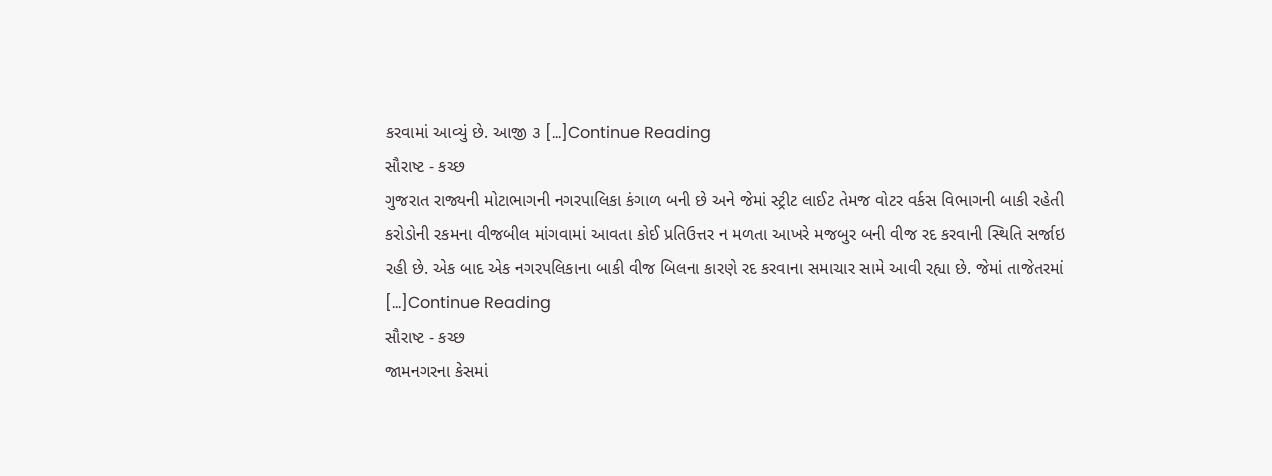કરવામાં આવ્યું છે. આજી ૩ […]Continue Reading
સૌરાષ્ટ - કચ્છ
ગુજરાત રાજ્યની મોટાભાગની નગરપાલિકા કંગાળ બની છે અને જેમાં સ્ટ્રીટ લાઈટ તેમજ વોટર વર્કસ વિભાગની બાકી રહેતી કરોડોની રકમના વીજબીલ માંગવામાં આવતા કોઈ પ્રતિઉત્તર ન મળતા આખરે મજબુર બની વીજ રદ કરવાની સ્થિતિ સર્જાઇ રહી છે. એક બાદ એક નગરપલિકાના બાકી વીજ બિલના કારણે રદ કરવાના સમાચાર સામે આવી રહ્યા છે. જેમાં તાજેતરમાં […]Continue Reading
સૌરાષ્ટ - કચ્છ
જામનગરના કેસમાં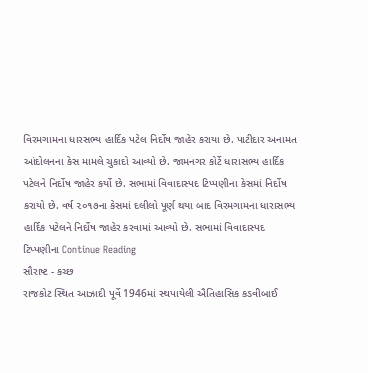વિરમગામના ધારસભ્ય હાર્દિક પટેલ નિર્દોષ જાહેર કરાયા છે. પાટીદાર અનામત આંદોલનના કેસ મામલે ચુકાદો આવ્યો છે. જામનગર કોર્ટે ધારાસભ્ય હાર્દિક પટેલને નિર્દોષ જાહેર કર્યો છે. સભામાં વિવાદાસ્પદ ટિપ્પણીના કેસમાં નિર્દોષ કરાયો છે. વર્ષ ૨૦૧૭ના કેસમાં દલીલો પૂર્ણ થયા બાદ વિરમગામના ધારાસભ્ય હાર્દિક પટેલને નિર્દોષ જાહેર કરવામાં આવ્યો છે. સભામાં વિવાદાસ્પદ ટિપ્પણીના Continue Reading
સૌરાષ્ટ - કચ્છ
રાજકોટ સ્થિત આઝાદી પૂર્વે 1946માં સ્થપાયેલી ઐતિહાસિક કડવીબાઈ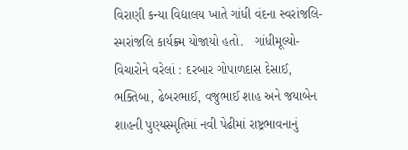વિરાણી કન્યા વિદ્યાલય ખાતે ગાંધી વંદના સ્વરાંજલિ-સ્મરાંજલિ કાર્યક્ર્મ યોજાયો હતો.   ગાંધીમૂલ્યો-વિચારોને વરેલાં : દરબાર ગોપાળદાસ દેસાઈ, ભક્તિબા, ઢેબરભાઈ, વજુભાઈ શાહ અને જયાબેન શાહની પુણ્યસ્મૃતિમાં નવી પેઢીમાં રાષ્ટ્રભાવનાનું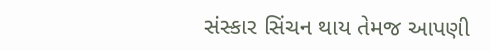સંસ્કાર સિંચન થાય તેમજ આપણી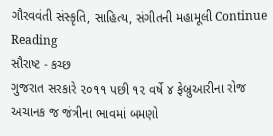ગૌરવવંતી સંસ્કૃતિ, સાહિત્ય, સંગીતની મહામૂલી Continue Reading
સૌરાષ્ટ - કચ્છ
ગુજરાત સરકારે ૨૦૧૧ પછી ૧૨ વર્ષે ૪ ફેબ્રુઆરીના રોજ અચાનક જ જંત્રીના ભાવમાં બમણો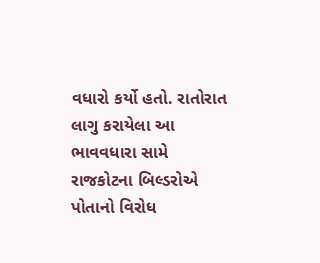વધારો કર્યો હતો. રાતોરાત લાગુ કરાયેલા આ ભાવવધારા સામે રાજકોટના બિલ્ડરોએ પોતાનો વિરોધ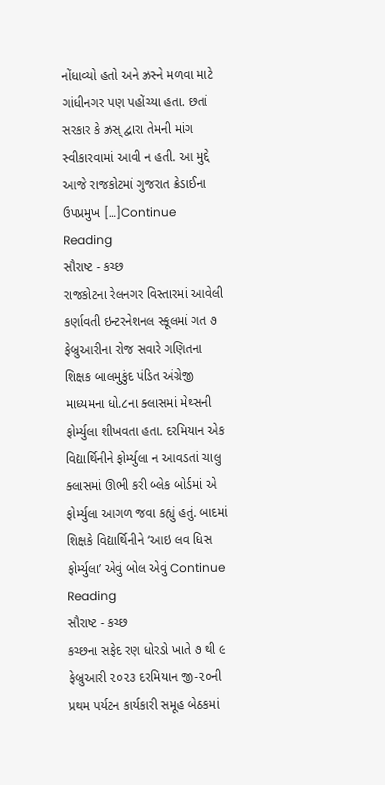નોંધાવ્યો હતો અને ઝ્રસ્ને મળવા માટે ગાંધીનગર પણ પહોંચ્યા હતા. છતાં સરકાર કે ઝ્રસ્ દ્વારા તેમની માંગ સ્વીકારવામાં આવી ન હતી. આ મુદ્દે આજે રાજકોટમાં ગુજરાત ક્રેડાઈના ઉપપ્રમુખ […]Continue Reading
સૌરાષ્ટ - કચ્છ
રાજકોટના રેલનગર વિસ્તારમાં આવેલી કર્ણાવતી ઇન્ટરનેશનલ સ્કૂલમાં ગત ૭ ફેબ્રુઆરીના રોજ સવારે ગણિતના શિક્ષક બાલમુકુંદ પંડિત અંગ્રેજી માધ્યમના ધો.૮ના ક્લાસમાં મેથ્સની ફોર્મ્યુલા શીખવતા હતા. દરમિયાન એક વિદ્યાર્થિનીને ફોર્મ્યુલા ન આવડતાં ચાલુ ક્લાસમાં ઊભી કરી બ્લેક બોર્ડમાં એ ફોર્મ્યુલા આગળ જવા કહ્યું હતું. બાદમાં શિક્ષકે વિદ્યાર્થિનીને ‘આઇ લવ ધિસ ફોર્મ્યુલા’ એવું બોલ એવું Continue Reading
સૌરાષ્ટ - કચ્છ
કચ્છના સફેદ રણ ધોરડો ખાતે ૭ થી ૯ ફેબ્રુઆરી ૨૦૨૩ દરમિયાન જી-૨૦ની પ્રથમ પર્યટન કાર્યકારી સમૂહ બેઠકમાં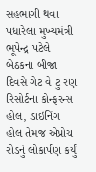સહભાગી થવા પધારેલા મુખ્યમંત્રી ભૂપેન્દ્ર પટેલે બેઠકના બીજા દિવસે ગેટ વે ટુ રણ રિસોર્ટના કોન્ફરન્સ હોલ, ડાઇનિંગ હોલ તેમજ એપ્રોચ રોડનું લોકાર્પણ કર્યું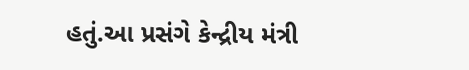હતું.આ પ્રસંગે કેન્દ્રીય મંત્રી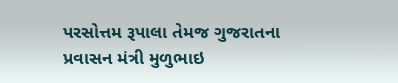પરસોત્તમ રૂપાલા તેમજ ગુજરાતના પ્રવાસન મંત્રી મુળુભાઇ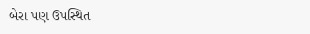બેરા પણ ઉપસ્થિત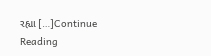રહ્યા […]Continue Reading